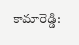కామారెడ్డి: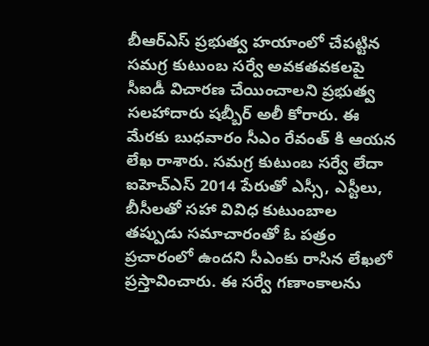బీఆర్ఎస్ ప్రభుత్వ హయాంలో చేపట్టిన సమగ్ర కుటుంబ సర్వే అవకతవకలపై సీఐడీ విచారణ చేయించాలని ప్రభుత్వ సలహాదారు షబ్బీర్ అలీ కోరారు. ఈ మేరకు బుధవారం సీఎం రేవంత్ కి ఆయన లేఖ రాశారు. సమగ్ర కుటుంబ సర్వే లేదా ఐహెచ్ఎస్ 2014 పేరుతో ఎస్సీ, ఎస్టీలు, బీసీలతో సహా వివిధ కుటుంబాల తప్పుడు సమాచారంతో ఓ పత్రం ప్రచారంలో ఉందని సీఎంకు రాసిన లేఖలో ప్రస్తావించారు. ఈ సర్వే గణాంకాలను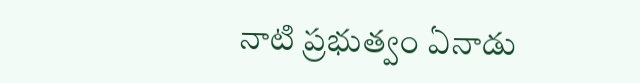నాటి ప్రభుత్వం ఏనాడు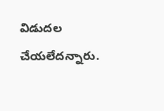విడుదల చేయలేదన్నారు.